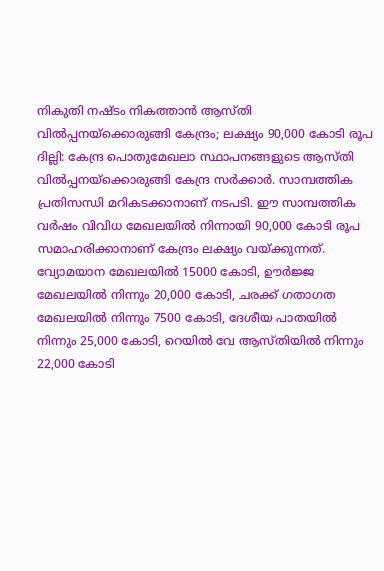നികുതി നഷ്ടം നികത്താൻ ആസ്തി വിൽപ്പനയ്ക്കൊരുങ്ങി കേന്ദ്രം; ലക്ഷ്യം 90,000 കോടി രൂപ
ദില്ലി: കേന്ദ്ര പൊതുമേഖലാ സ്ഥാപനങ്ങളുടെ ആസ്തി വിൽപ്പനയ്ക്കൊരുങ്ങി കേന്ദ്ര സർക്കാർ. സാമ്പത്തിക പ്രതിസന്ധി മറികടക്കാനാണ് നടപടി. ഈ സാമ്പത്തിക വർഷം വിവിധ മേഖലയിൽ നിന്നായി 90,000 കോടി രൂപ സമാഹരിക്കാനാണ് കേന്ദ്രം ലക്ഷ്യം വയ്ക്കുന്നത്.
വ്യോമയാന മേഖലയിൽ 15000 കോടി, ഊർജ്ജ മേഖലയിൽ നിന്നും 20,000 കോടി, ചരക്ക് ഗതാഗത മേഖലയിൽ നിന്നും 7500 കോടി, ദേശീയ പാതയിൽ നിന്നും 25,000 കോടി, റെയിൽ വേ ആസ്തിയിൽ നിന്നും 22,000 കോടി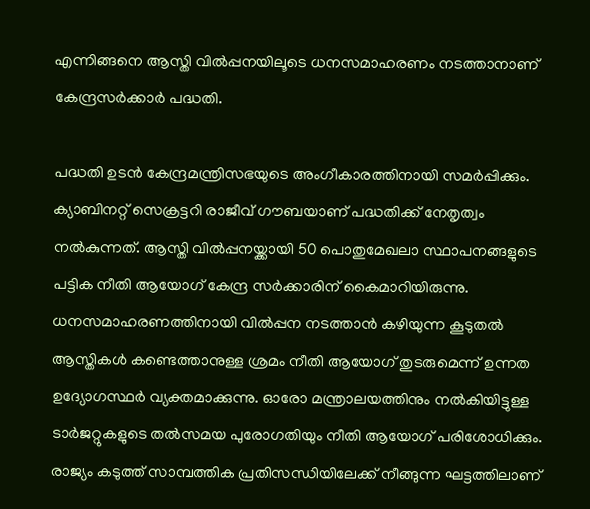എന്നിങ്ങനെ ആസ്തി വിൽപ്പനയിലൂടെ ധനസമാഹരണം നടത്താനാണ് കേന്ദ്രസർക്കാർ പദ്ധതി.

പദ്ധതി ഉടൻ കേന്ദ്രമന്ത്രിസഭയുടെ അംഗീകാരത്തിനായി സമർപ്പിക്കും. ക്യാബിനറ്റ് സെക്രട്ടറി രാജീവ് ഗൗബയാണ് പദ്ധതിക്ക് നേതൃത്വം നൽകുന്നത്. ആസ്തി വിൽപ്പനയ്ക്കായി 50 പൊതുമേഖലാ സ്ഥാപനങ്ങളുടെ പട്ടിക നീതി ആയോഗ് കേന്ദ്ര സർക്കാരിന് കൈമാറിയിരുന്നു. ധനസമാഹരണത്തിനായി വിൽപ്പന നടത്താൻ കഴിയുന്ന കൂടുതൽ ആസ്തികൾ കണ്ടെത്താനുള്ള ശ്രമം നീതി ആയോഗ് തുടരുമെന്ന് ഉന്നത ഉദ്യോഗസ്ഥർ വ്യക്തമാക്കുന്നു. ഓരോ മന്ത്രാലയത്തിനും നൽകിയിട്ടുള്ള ടാർജറ്റുകളുടെ തൽസമയ പുരോഗതിയും നീതി ആയോഗ് പരിശോധിക്കും.
രാജ്യം കടുത്ത് സാമ്പത്തിക പ്രതിസന്ധിയിലേക്ക് നീങ്ങുന്ന ഘട്ടത്തിലാണ്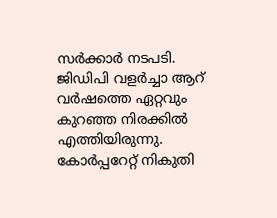സർക്കാർ നടപടി. ജിഡിപി വളർച്ചാ ആറ് വർഷത്തെ ഏറ്റവും കുറഞ്ഞ നിരക്കിൽ എത്തിയിരുന്നു. കോർപ്പറേറ്റ് നികുതി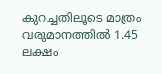കുറച്ചതിലൂടെ മാത്രം വരുമാനത്തിൽ 1.45 ലക്ഷം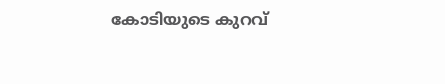കോടിയുടെ കുറവ്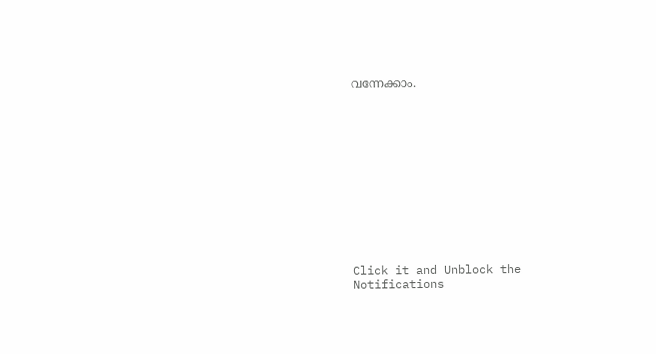വന്നേക്കാം.












Click it and Unblock the Notifications